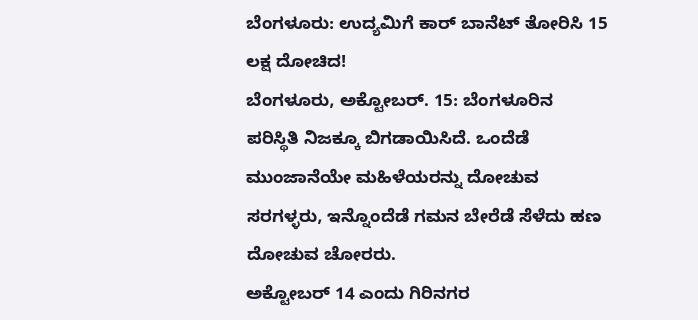ಬೆಂಗಳೂರು: ಉದ್ಯಮಿಗೆ ಕಾರ್ ಬಾನೆಟ್ ತೋರಿಸಿ 15 ಲಕ್ಷ ದೋಚಿದ!
ಬೆಂಗಳೂರು, ಅಕ್ಟೋಬರ್. 15: ಬೆಂಗಳೂರಿನ ಪರಿಸ್ಥಿತಿ ನಿಜಕ್ಕೂ ಬಿಗಡಾಯಿಸಿದೆ. ಒಂದೆಡೆ ಮುಂಜಾನೆಯೇ ಮಹಿಳೆಯರನ್ನು ದೋಚುವ ಸರಗಳ್ಳರು, ಇನ್ನೊಂದೆಡೆ ಗಮನ ಬೇರೆಡೆ ಸೆಳೆದು ಹಣ ದೋಚುವ ಚೋರರು.
ಅಕ್ಟೋಬರ್ 14 ಎಂದು ಗಿರಿನಗರ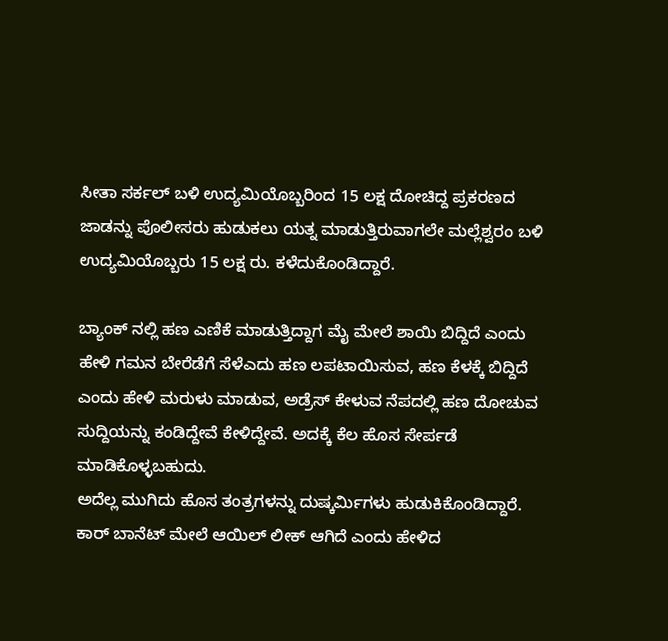ಸೀತಾ ಸರ್ಕಲ್ ಬಳಿ ಉದ್ಯಮಿಯೊಬ್ಬರಿಂದ 15 ಲಕ್ಷ ದೋಚಿದ್ದ ಪ್ರಕರಣದ ಜಾಡನ್ನು ಪೊಲೀಸರು ಹುಡುಕಲು ಯತ್ನ ಮಾಡುತ್ತಿರುವಾಗಲೇ ಮಲ್ಲೆಶ್ವರಂ ಬಳಿ ಉದ್ಯಮಿಯೊಬ್ಬರು 15 ಲಕ್ಷ ರು. ಕಳೆದುಕೊಂಡಿದ್ದಾರೆ.

ಬ್ಯಾಂಕ್ ನಲ್ಲಿ ಹಣ ಎಣಿಕೆ ಮಾಡುತ್ತಿದ್ದಾಗ ಮೈ ಮೇಲೆ ಶಾಯಿ ಬಿದ್ದಿದೆ ಎಂದು ಹೇಳಿ ಗಮನ ಬೇರೆಡೆಗೆ ಸೆಳೆಎದು ಹಣ ಲಪಟಾಯಿಸುವ, ಹಣ ಕೆಳಕ್ಕೆ ಬಿದ್ದಿದೆ ಎಂದು ಹೇಳಿ ಮರುಳು ಮಾಡುವ, ಅಡ್ರೆಸ್ ಕೇಳುವ ನೆಪದಲ್ಲಿ ಹಣ ದೋಚುವ ಸುದ್ದಿಯನ್ನು ಕಂಡಿದ್ದೇವೆ ಕೇಳಿದ್ದೇವೆ. ಅದಕ್ಕೆ ಕೆಲ ಹೊಸ ಸೇರ್ಪಡೆ ಮಾಡಿಕೊಳ್ಳಬಹುದು.
ಅದೆಲ್ಲ ಮುಗಿದು ಹೊಸ ತಂತ್ರಗಳನ್ನು ದುಷ್ಕರ್ಮಿಗಳು ಹುಡುಕಿಕೊಂಡಿದ್ದಾರೆ. ಕಾರ್ ಬಾನೆಟ್ ಮೇಲೆ ಆಯಿಲ್ ಲೀಕ್ ಆಗಿದೆ ಎಂದು ಹೇಳಿದ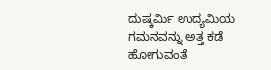ದುಷ್ಕರ್ಮಿ ಉದ್ಯಮಿಯ ಗಮನವನ್ನು ಅತ್ತ ಕಡೆ ಹೋಗುವಂತೆ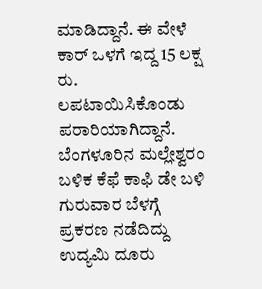ಮಾಡಿದ್ದಾನೆ. ಈ ವೇಳೆ ಕಾರ್ ಒಳಗೆ ಇದ್ದ 15 ಲಕ್ಷ ರು. ಲಪಟಾಯಿಸಿಕೊಂಡು ಪರಾರಿಯಾಗಿದ್ದಾನೆ. ಬೆಂಗಳೂರಿನ ಮಲ್ಲೇಶ್ವರಂ ಬಳಿಕ ಕೆಫೆ ಕಾಫಿ ಡೇ ಬಳಿ ಗುರುವಾರ ಬೆಳಗ್ಗೆ ಪ್ರಕರಣ ನಡೆದಿದ್ದು ಉದ್ಯಮಿ ದೂರು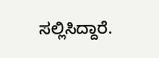ಸಲ್ಲಿಸಿದ್ದಾರೆ.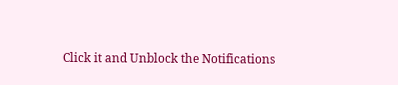Click it and Unblock the Notifications